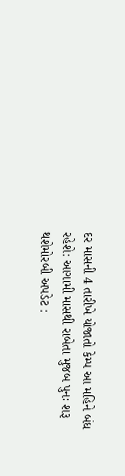દર માસની 4 તારીખે યોજાતો કેમ્પ આ મહિને બંધ રહેશે: આગામી માસથી રાબેતા મુજબ પુનઃ શરૂ થશેમોરબી અપડેટ :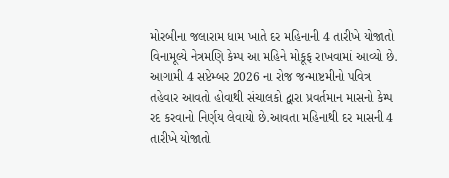મોરબીના જલારામ ધામ ખાતે દર મહિનાની 4 તારીખે યોજાતો વિનામૂલ્યે નેત્રમણિ કેમ્પ આ મહિને મોકૂફ રાખવામાં આવ્યો છે. આગામી 4 સપ્ટેમ્બર 2026 ના રોજ જન્માષ્ટમીનો પવિત્ર તહેવાર આવતો હોવાથી સંચાલકો દ્વારા પ્રવર્તમાન માસનો કેમ્પ રદ કરવાનો નિર્ણય લેવાયો છે.આવતા મહિનાથી દર માસની 4 તારીખે યોજાતો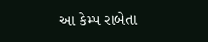આ કેમ્પ રાબેતા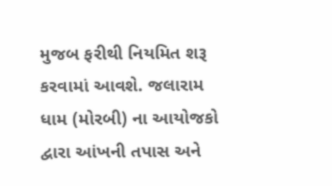મુજબ ફરીથી નિયમિત શરૂ કરવામાં આવશે. જલારામ ધામ (મોરબી) ના આયોજકો દ્વારા આંખની તપાસ અને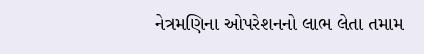નેત્રમણિના ઓપરેશનનો લાભ લેતા તમામ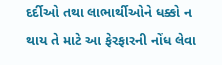દર્દીઓ તથા લાભાર્થીઓને ધક્કો ન થાય તે માટે આ ફેરફારની નોંધ લેવા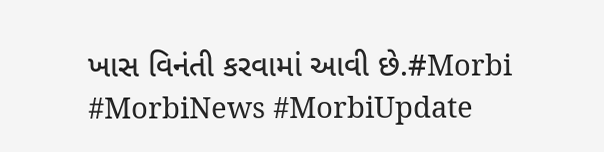ખાસ વિનંતી કરવામાં આવી છે.#Morbi #MorbiNews #MorbiUpdate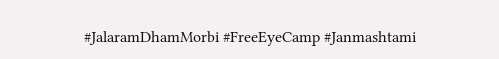#JalaramDhamMorbi #FreeEyeCamp #Janmashtami